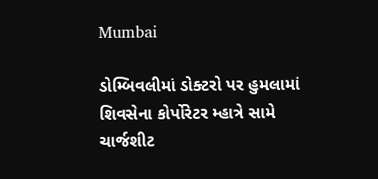Mumbai

ડોમ્બિવલીમાં ડોક્ટરો પર હુમલામાં શિવસેના કોર્પોરેટર મ્હાત્રે સામે ચાર્જશીટ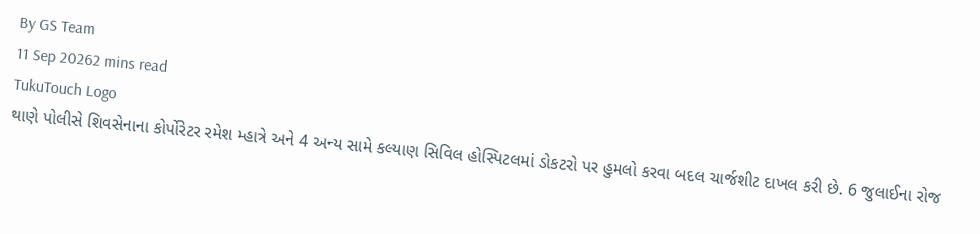By GS Team
11 Sep 20262 mins read
TukuTouch Logo
થાણે પોલીસે શિવસેનાના કોર્પોરેટર રમેશ મ્હાત્રે અને 4 અન્ય સામે કલ્યાણ સિવિલ હોસ્પિટલમાં ડોકટરો પર હુમલો કરવા બદલ ચાર્જશીટ દાખલ કરી છે. 6 જુલાઈના રોજ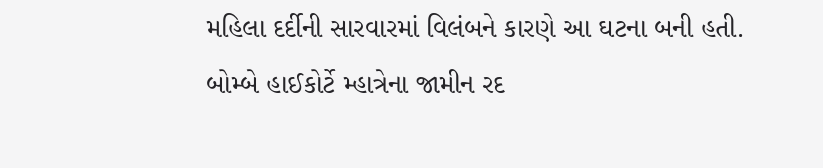મહિલા દર્દીની સારવારમાં વિલંબને કારણે આ ઘટના બની હતી. બોમ્બે હાઈકોર્ટે મ્હાત્રેના જામીન રદ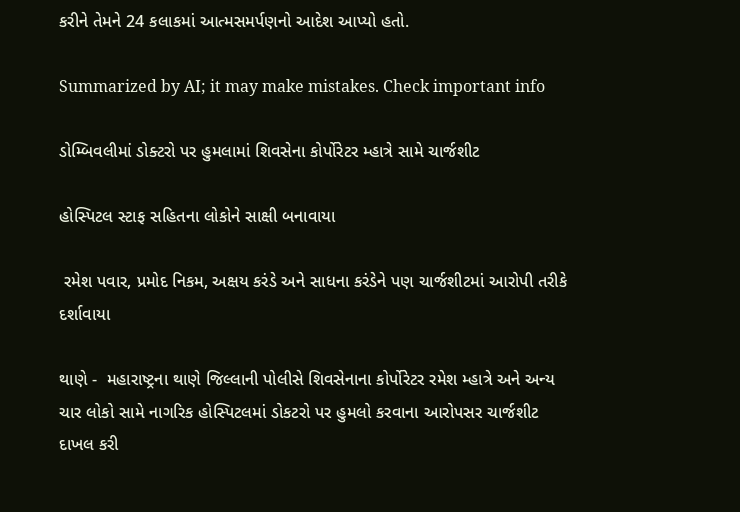કરીને તેમને 24 કલાકમાં આત્મસમર્પણનો આદેશ આપ્યો હતો.

Summarized by AI; it may make mistakes. Check important info

ડોમ્બિવલીમાં ડોક્ટરો પર હુમલામાં શિવસેના કોર્પોરેટર મ્હાત્રે સામે ચાર્જશીટ

હોસ્પિટલ સ્ટાફ સહિતના લોકોને સાક્ષી બનાવાયા

 રમેશ પવાર, પ્રમોદ નિકમ, અક્ષય કરંડે અને સાધના કરંડેને પણ ચાર્જશીટમાં આરોપી તરીકે દર્શાવાયા

થાણે -  મહારાષ્ટ્રના થાણે જિલ્લાની પોલીસે શિવસેનાના કોર્પોરેટર રમેશ મ્હાત્રે અને અન્ય ચાર લોકો સામે નાગરિક હોસ્પિટલમાં ડોકટરો પર હુમલો કરવાના આરોપસર ચાર્જશીટ દાખલ કરી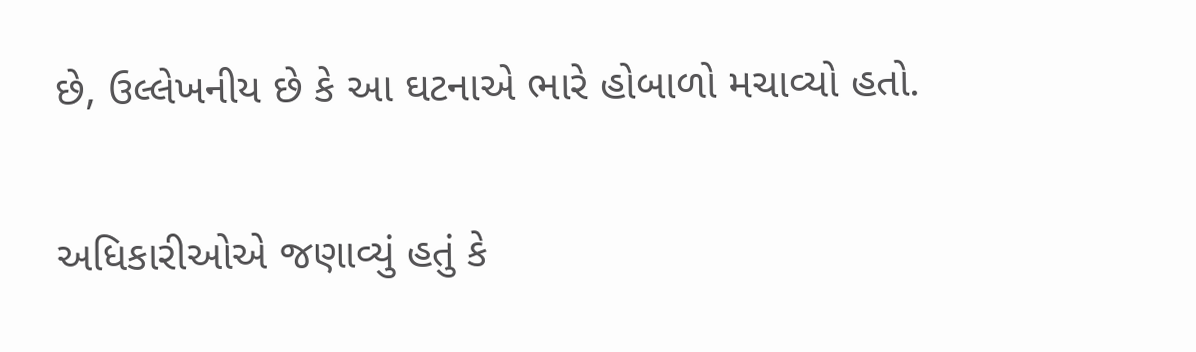છે, ઉલ્લેખનીય છે કે આ ઘટનાએ ભારે હોબાળો મચાવ્યો હતો.

અધિકારીઓએ જણાવ્યું હતું કે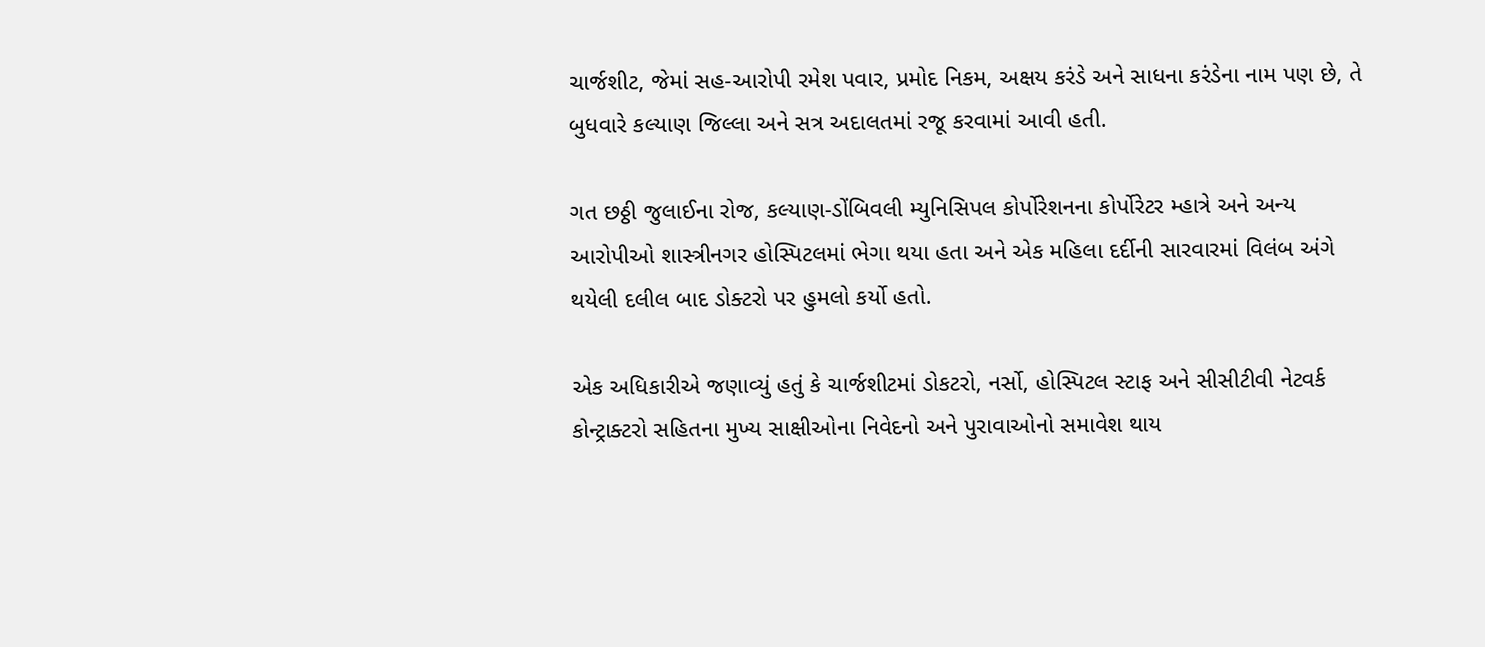ચાર્જશીટ, જેમાં સહ-આરોપી રમેશ પવાર, પ્રમોદ નિકમ, અક્ષય કરંડે અને સાધના કરંડેના નામ પણ છે, તે બુધવારે કલ્યાણ જિલ્લા અને સત્ર અદાલતમાં રજૂ કરવામાં આવી હતી.

ગત છઠ્ઠી જુલાઈના રોજ, કલ્યાણ-ડોંબિવલી મ્યુનિસિપલ કોર્પોરેશનના કોર્પોરેટર મ્હાત્રે અને અન્ય આરોપીઓ શાસ્ત્રીનગર હોસ્પિટલમાં ભેગા થયા હતા અને એક મહિલા દર્દીની સારવારમાં વિલંબ અંગે થયેલી દલીલ બાદ ડોક્ટરો પર હુમલો કર્યો હતો.

એક અધિકારીએ જણાવ્યું હતું કે ચાર્જશીટમાં ડોકટરો, નર્સો, હોસ્પિટલ સ્ટાફ અને સીસીટીવી નેટવર્ક કોન્ટ્રાક્ટરો સહિતના મુખ્ય સાક્ષીઓના નિવેદનો અને પુરાવાઓનો સમાવેશ થાય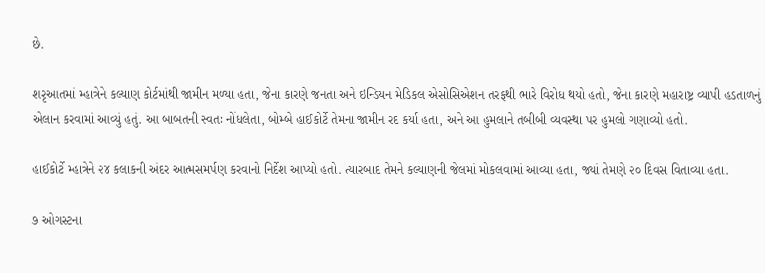છે.

શરૃઆતમાં મ્હાત્રેને કલ્યાણ કોર્ટમાંથી જામીન મળ્યા હતા, જેના કારણે જનતા અને ઇન્ડિયન મેડિકલ એસોસિએશન તરફથી ભારે વિરોધ થયો હતો, જેના કારણે મહારાષ્ટ્ર વ્યાપી હડતાળનું એલાન કરવામાં આવ્યું હતું. આ બાબતની સ્વતઃ નોંધલેતા, બોમ્બે હાઈકોર્ટે તેમના જામીન રદ કર્યા હતા, અને આ હુમલાને તબીબી વ્યવસ્થા પર હુમલો ગણાવ્યો હતો.

હાઈકોર્ટે મ્હાત્રેને ૨૪ કલાકની અંદર આત્મસમર્પણ કરવાનો નિર્દેશ આપ્યો હતો. ત્યારબાદ તેમને કલ્યાણની જેલમાં મોકલવામાં આવ્યા હતા, જ્યાં તેમણે ૨૦ દિવસ વિતાવ્યા હતા.

૭ ઓગસ્ટના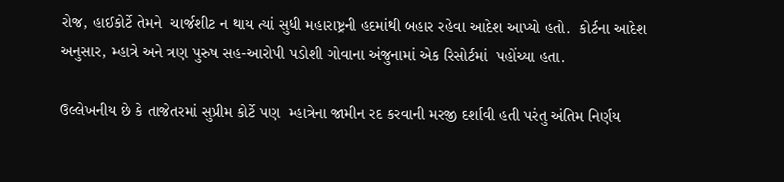રોજ, હાઈકોર્ટે તેમને  ચાર્જશીટ ન થાય ત્યાં સુધી મહારાષ્ટ્રની હદમાંથી બહાર રહેવા આદેશ આપ્યો હતો.  કોર્ટના આદેશ અનુસાર, મ્હાત્રે અને ત્રણ પુરુષ સહ-આરોપી પડોશી ગોવાના અંજુનામાં એક રિસોર્ટમાં  પહોંચ્યા હતા.

ઉલ્લેખનીય છે કે તાજેતરમાં સુપ્રીમ કોર્ટે પણ  મ્હાત્રેના જામીન રદ કરવાની મરજી દર્શાવી હતી પરંતુ અંતિમ નિર્ણય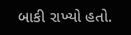બાકી રાખ્યો હતો.